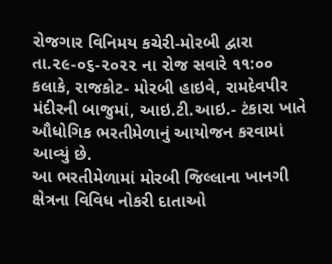રોજગાર વિનિમય કચેરી-મોરબી દ્વારા તા.૨૯-૦૬-૨૦૨૨ ના રોજ સવારે ૧૧:૦૦ કલાકે, રાજકોટ- મોરબી હાઇવે, રામદેવપીર મંદીરની બાજુમાં, આઇ.ટી.આઇ.- ટંકારા ખાતે ઔધોગિક ભરતીમેળાનું આયોજન કરવામાં આવ્યું છે.
આ ભરતીમેળામાં મોરબી જિલ્લાના ખાનગી ક્ષેત્રના વિવિધ નોકરી દાતાઓ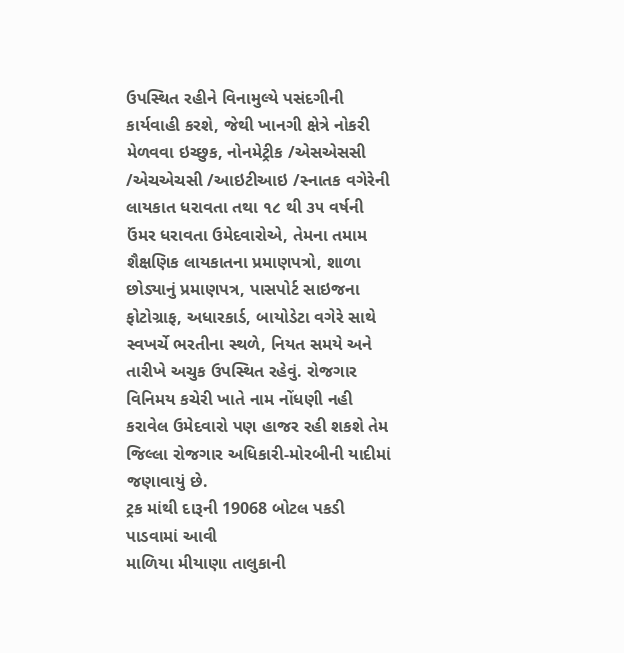ઉપસ્થિત રહીને વિનામુલ્યે પસંદગીની કાર્યવાહી કરશે, જેથી ખાનગી ક્ષેત્રે નોકરી મેળવવા ઇચ્છુક, નોનમેટ્રીક /એસએસસી /એચએચસી /આઇટીઆઇ /સ્નાતક વગેરેની લાયકાત ધરાવતા તથા ૧૮ થી ૩૫ વર્ષની ઉંમર ધરાવતા ઉમેદવારોએ, તેમના તમામ શૈક્ષણિક લાયકાતના પ્રમાણપત્રો, શાળા છોડ્યાનું પ્રમાણપત્ર, પાસપોર્ટ સાઇજના ફોટોગ્રાફ, અધારકાર્ડ, બાયોડેટા વગેરે સાથે સ્વખર્ચે ભરતીના સ્થળે, નિયત સમયે અને તારીખે અચુક ઉપસ્થિત રહેવું. રોજગાર વિનિમય કચેરી ખાતે નામ નોંધણી નહી કરાવેલ ઉમેદવારો પણ હાજર રહી શકશે તેમ જિલ્લા રોજગાર અધિકારી-મોરબીની યાદીમાં જણાવાયું છે.
ટ્રક માંથી દારૂની 19068 બોટલ પકડી પાડવામાં આવી
માળિયા મીયાણા તાલુકાની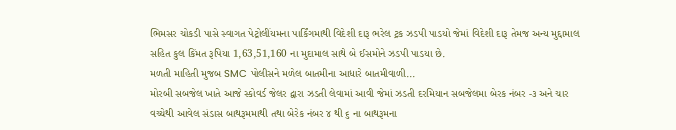ભિમસર ચોકડી પાસે સ્વાગત પેટ્રોલીંયમના પાર્કિંગમાથી વિદેશી દારૂ ભરેલ ટ્રક ઝડપી પાડયો જેમાં વિદેશી દારૂ તેમજ અન્ય મુદ્દામાલ સહિત કુલ કિંમત રૂપિયા 1,63,51,160 ના મુદામાલ સાથે બે ઈસમોને ઝડપી પાડયા છે.
મળતી માહિતી મુજબ SMC પોલીસને મળેલ બાતમીના આધારે બાતમીવાળી...
મોરબી સબજેલ ખાતે આજે સ્કોવર્ડ જેલર દ્વારા ઝડતી લેવામાં આવી જેમાં ઝડતી દરમિયાન સબજેલમા બેરક નંબર -૩ અને ચાર વચ્ચેથી આવેલ સંડાસ બાથરૂમમાથી તથા બેરેક નંબર ૪ થી ૬ ના બાથરૂમના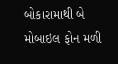બોકારામાથી બે મોબાઇલ ફોન મળી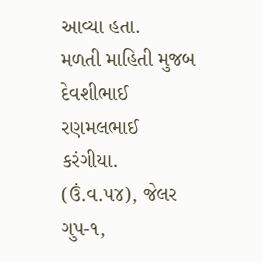આવ્યા હતા.
મળતી માહિતી મુજબ દેવશીભાઈ રણમલભાઈ કરંગીયા. (ઉં.વ.૫૪), જેલર ગુપ-૧,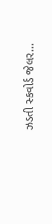ઝડતી સ્કવોર્ડ જેલર...